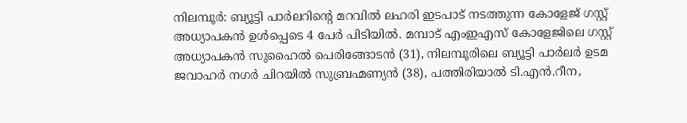നിലമ്പൂർ: ബ്യൂട്ടി പാർലറിന്റെ മറവിൽ ലഹരി ഇടപാട് നടത്തുന്ന കോളേജ് ഗസ്റ്റ് അധ്യാപകൻ ഉൾപ്പെടെ 4 പേർ പിടിയിൽ. മമ്പാട് എംഇഎസ് കോളേജിലെ ഗസ്റ്റ് അധ്യാപകൻ സുഹൈൽ പെരിങ്ങോടൻ (31), നിലമ്പൂരിലെ ബ്യൂട്ടി പാർലർ ഉടമ ജവാഹർ നഗർ ചിറയിൽ സുബ്രഹ്മണ്യൻ (38), പത്തിരിയാൽ ടി.എൻ.റീന,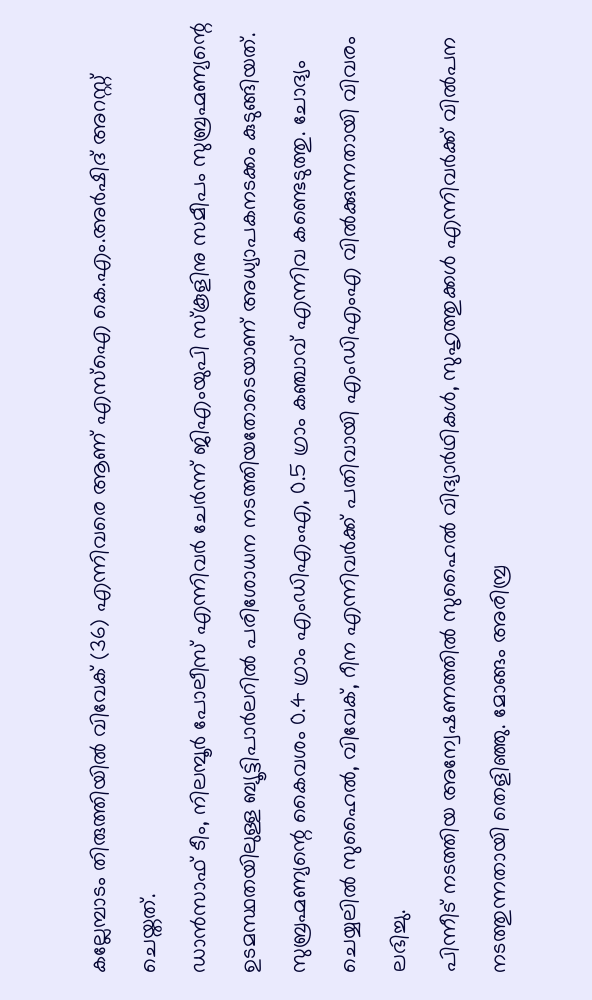കല്ലേമ്പാടം തിരുത്തിയിൽ വിവേക് (36) എന്നിവരെ ആണ് എസ്ഐ കെ.എം.അർഷിദ് അറസ്റ്റ് ചെയ്തത്.
ഡാൻസാഫ് ടീം, നിലമ്പൂർ പോലീസ് എന്നിവർ ചേർന്ന് ജിഎംയുപി സ്കൂളിനു സമീപം സുബ്രഹ്മണ്യന്റെ ഉടമസ്ഥതയിലുള്ള ബ്യൂട്ടിപാർലറിൽ പരിശോധന നടത്തിയതോടെയാണ് അധ്യാപകനടക്കം കുടുങ്ങിയത്. സുബ്രഹ്മണ്യന്റെ കൈവശം 0.4 ഗ്രാം എംഡിഎംഎ, 0.5 ഗ്രാം കഞ്ചാവ് എന്നിവ കണ്ടെടുത്തു. ചോദ്യം ചെയ്യലിൽ സുഹൈൽ, വിവേക്, റീന എന്നിവർക്ക് പതിവായി എംഡിഎംഎ വിൽക്കുന്നതായി വിവരം ലഭിച്ചു.
പിന്നീട് നടത്തിയ അന്വേഷണത്തിൽ സുഹൈൽ വിദ്യാർഥികൾ, സുഹൃത്തുക്കൾ എന്നിവർക്ക് വിൽപന നടത്തുന്നതായി തെളിഞ്ഞു. മോങ്ങം അരിമ്പ്ര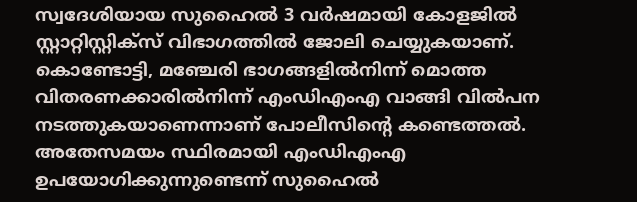സ്വദേശിയായ സുഹൈൽ 3 വർഷമായി കോളജിൽ സ്റ്റാറ്റിസ്റ്റിക്സ് വിഭാഗത്തിൽ ജോലി ചെയ്യുകയാണ്. കൊണ്ടോട്ടി, മഞ്ചേരി ഭാഗങ്ങളിൽനിന്ന് മൊത്ത വിതരണക്കാരിൽനിന്ന് എംഡിഎംഎ വാങ്ങി വിൽപന നടത്തുകയാണെന്നാണ് പോലീസിന്റെ കണ്ടെത്തൽ. അതേസമയം സ്ഥിരമായി എംഡിഎംഎ ഉപയോഗിക്കുന്നുണ്ടെന്ന് സുഹൈൽ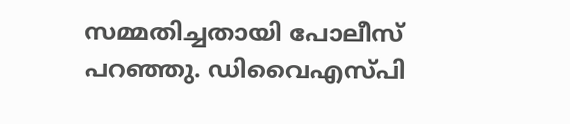സമ്മതിച്ചതായി പോലീസ് പറഞ്ഞു. ഡിവൈഎസ്പി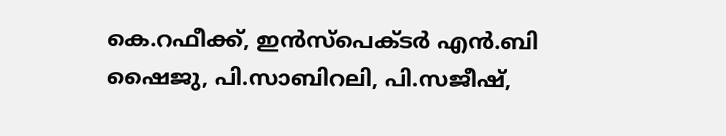കെ.റഫീക്ക്, ഇൻസ്പെക്ടർ എൻ.ബി ഷൈജു, പി.സാബിറലി, പി.സജീഷ്,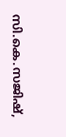സി.കെ.സജിഷ്,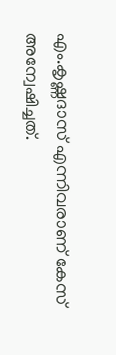എം.കൃഷ്ണദാസ് എന്നിവരാണ് കേസ് അന്വേഷിച്ചത്.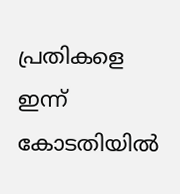പ്രതികളെ ഇന്ന് കോടതിയിൽ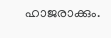ഹാജരാക്കും.